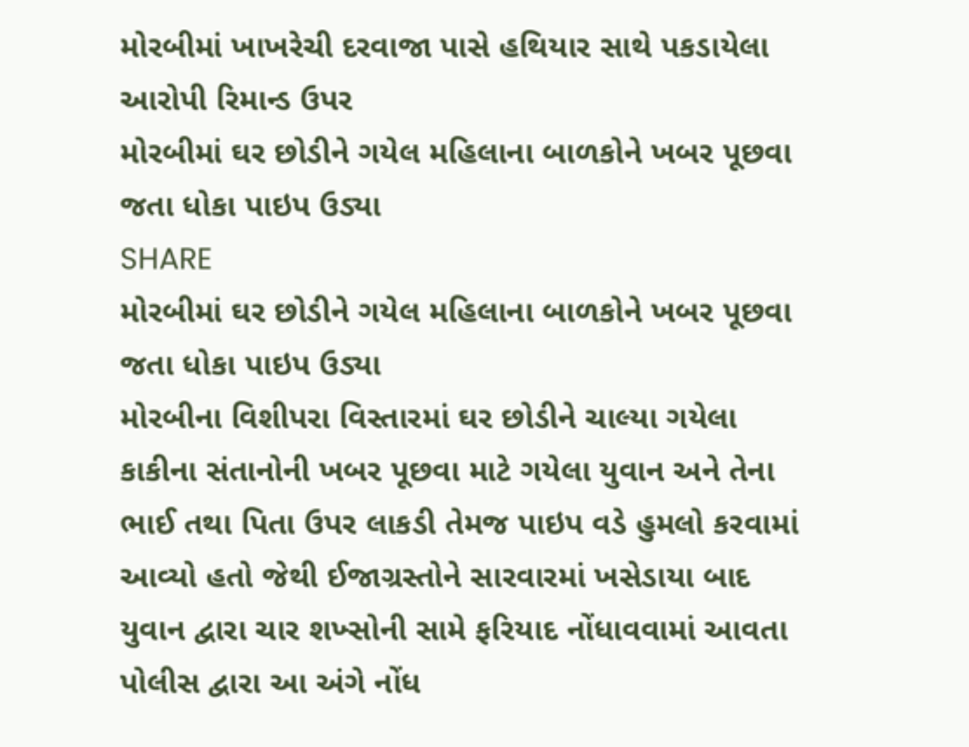મોરબીમાં ખાખરેચી દરવાજા પાસે હથિયાર સાથે પકડાયેલા આરોપી રિમાન્ડ ઉપર
મોરબીમાં ઘર છોડીને ગયેલ મહિલાના બાળકોને ખબર પૂછવા જતા ધોકા પાઇપ ઉડ્યા
SHARE
મોરબીમાં ઘર છોડીને ગયેલ મહિલાના બાળકોને ખબર પૂછવા જતા ધોકા પાઇપ ઉડ્યા
મોરબીના વિશીપરા વિસ્તારમાં ઘર છોડીને ચાલ્યા ગયેલા કાકીના સંતાનોની ખબર પૂછવા માટે ગયેલા યુવાન અને તેના ભાઈ તથા પિતા ઉપર લાકડી તેમજ પાઇપ વડે હુમલો કરવામાં આવ્યો હતો જેથી ઈજાગ્રસ્તોને સારવારમાં ખસેડાયા બાદ યુવાન દ્વારા ચાર શખ્સોની સામે ફરિયાદ નોંધાવવામાં આવતા પોલીસ દ્વારા આ અંગે નોંધ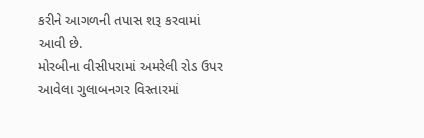કરીને આગળની તપાસ શરૂ કરવામાં આવી છે.
મોરબીના વીસીપરામાં અમરેલી રોડ ઉપર આવેલા ગુલાબનગર વિસ્તારમાં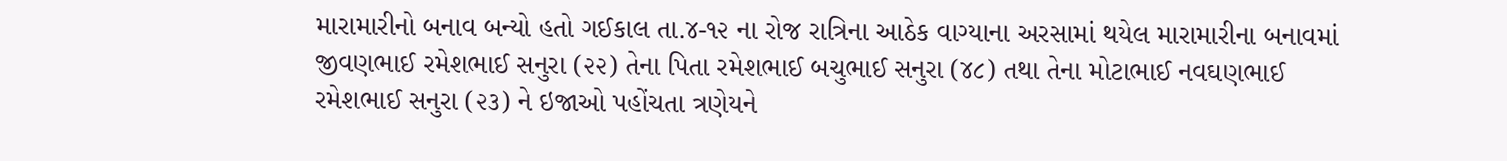મારામારીનો બનાવ બન્યો હતો ગઈકાલ તા.૪-૧૨ ના રોજ રાત્રિના આઠેક વાગ્યાના અરસામાં થયેલ મારામારીના બનાવમાં જીવણભાઈ રમેશભાઈ સનુરા (૨૨) તેના પિતા રમેશભાઈ બચુભાઈ સનુરા (૪૮) તથા તેના મોટાભાઈ નવઘણભાઈ રમેશભાઈ સનુરા (૨૩) ને ઇજાઓ પહોંચતા ત્રણેયને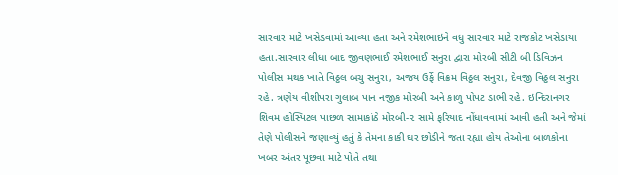સારવાર માટે ખસેડવામાં આવ્યા હતા અને રમેશભાઇને વધુ સારવાર માટે રાજકોટ ખસેડાયા હતા.સારવાર લીધા બાદ જીવણભાઈ રમેશભાઈ સનુરા દ્વારા મોરબી સીટી બી ડિવિઝન પોલીસ મથક ખાતે વિઠ્ઠલ બચુ સનુરા, અજય ઉર્ફે વિક્રમ વિઠ્ઠલ સનુરા, દેવજી વિઠ્ઠલ સનુરા રહે. ત્રણેય વીશીપરા ગુલાબ પાન નજીક મોરબી અને કાળુ પોપટ ડાભી રહે. ઇન્દિરાનગર શિવમ હોસ્પિટલ પાછળ સામાકાંઠે મોરબી-૨ સામે ફરિયાદ નોંધાવવામાં આવી હતી અને જેમાં તેણે પોલીસને જણાવ્યું હતું કે તેમના કાકી ઘર છોડીને જતા રહ્યા હોય તેઓના બાળકોના ખબર અંતર પૂછવા માટે પોતે તથા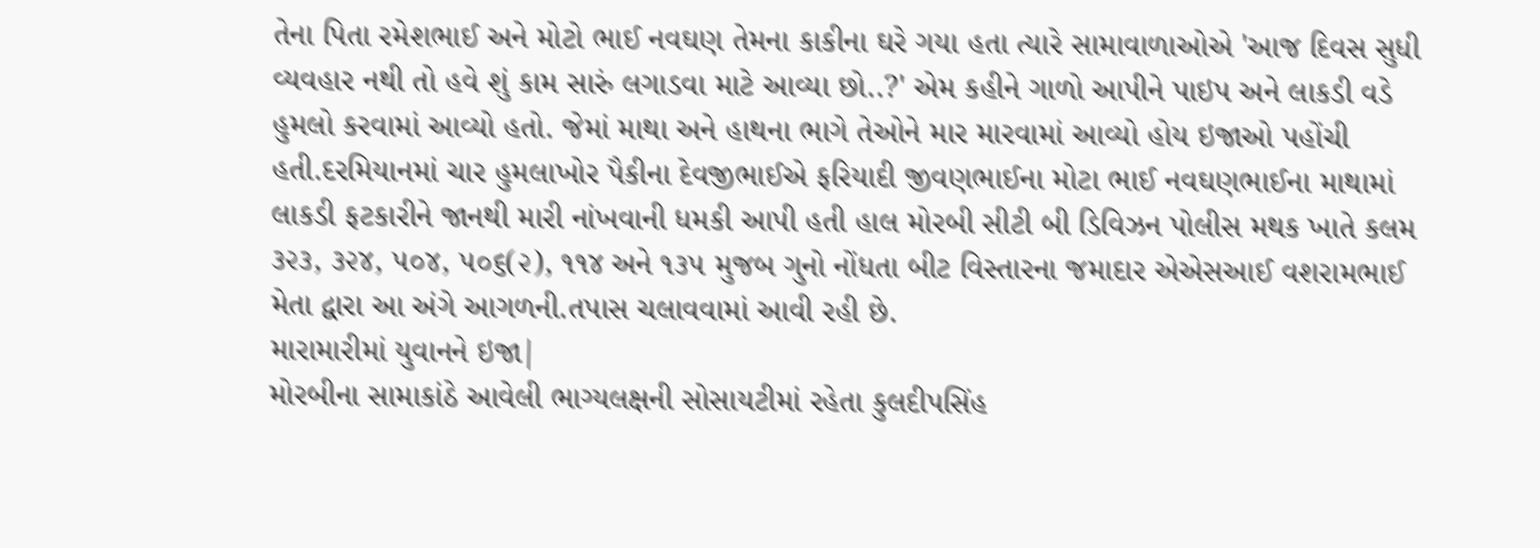તેના પિતા રમેશભાઈ અને મોટો ભાઈ નવઘણ તેમના કાકીના ઘરે ગયા હતા ત્યારે સામાવાળાઓએ 'આજ દિવસ સુધી વ્યવહાર નથી તો હવે શું કામ સારું લગાડવા માટે આવ્યા છો..?' એમ કહીને ગાળો આપીને પાઇપ અને લાકડી વડે હુમલો કરવામાં આવ્યો હતો. જેમાં માથા અને હાથના ભાગે તેઓને માર મારવામાં આવ્યો હોય ઇજાઓ પહોંચી હતી.દરમિયાનમાં ચાર હુમલાખોર પૈકીના દેવજીભાઈએ ફરિયાદી જીવણભાઈના મોટા ભાઈ નવઘણભાઈના માથામાં લાકડી ફટકારીને જાનથી મારી નાંખવાની ધમકી આપી હતી હાલ મોરબી સીટી બી ડિવિઝન પોલીસ મથક ખાતે કલમ ૩૨૩, ૩૨૪, ૫૦૪, ૫૦૬(૨), ૧૧૪ અને ૧૩૫ મુજબ ગુનો નોંધતા બીટ વિસ્તારના જમાદાર એએસઆઈ વશરામભાઈ મેતા દ્વારા આ અંગે આગળની.તપાસ ચલાવવામાં આવી રહી છે.
મારામારીમાં યુવાનને ઇજા|
મોરબીના સામાકાંઠે આવેલી ભાગ્યલક્ષની સોસાયટીમાં રહેતા કુલદીપસિંહ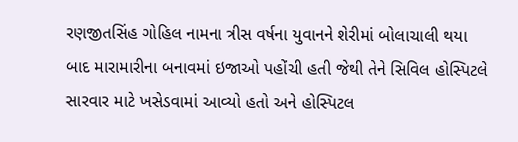રણજીતસિંહ ગોહિલ નામના ત્રીસ વર્ષના યુવાનને શેરીમાં બોલાચાલી થયા બાદ મારામારીના બનાવમાં ઇજાઓ પહોંચી હતી જેથી તેને સિવિલ હોસ્પિટલે સારવાર માટે ખસેડવામાં આવ્યો હતો અને હોસ્પિટલ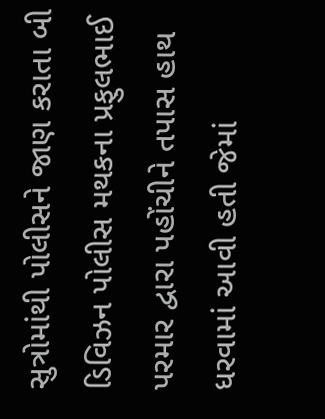સુત્રોમાંથી પોલીસને જાણ કરાતા બી ડિવિઝન પોલીસ મથકના પ્રફુલભાઈ પરમાર દ્વારા પહોંચીને તપાસ હાથ ધરવામાં આવી હતી જેમાં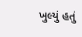ખુલ્યું હતું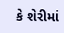કે શેરીમાં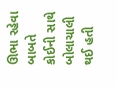ઊભા રહેવા બાબતે કોઈની સાથે બોલાચાલી થઈ હતી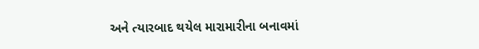અને ત્યારબાદ થયેલ મારામારીના બનાવમાં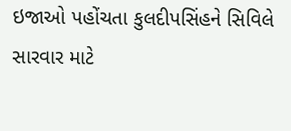ઇજાઓ પહોંચતા કુલદીપસિંહને સિવિલે સારવાર માટે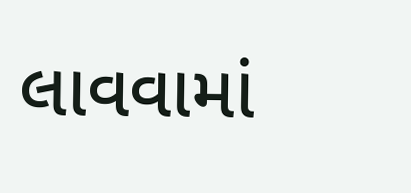લાવવામાં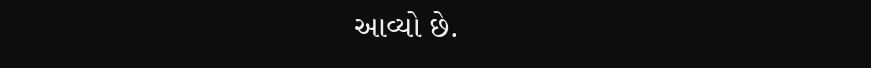આવ્યો છે.